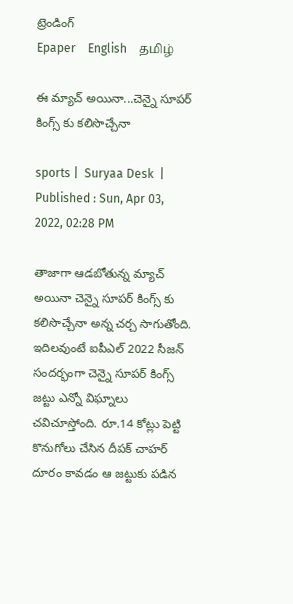ట్రెండింగ్
Epaper    English    தமிழ்

ఈ మ్యాచ్ అయినా...చెన్నై సూపర్ కింగ్స్ కు కలిసొచ్చేనా

sports |  Suryaa Desk  | Published : Sun, Apr 03, 2022, 02:28 PM

తాజాగా ఆడబోతున్న మ్యాచ్ అయినా చెన్నై సూపర్ కింగ్స్ కు కలిసొచ్చేనా అన్న చర్చ సాగుతోంది. ఇదిలవుంటే ఐపీఎల్ 2022 సీజన్ సందర్భంగా చెన్నై సూపర్ కింగ్స్ జట్టు ఎన్నో విఘ్నాలు చవిచూస్తోంది. రూ.14 కోట్లు పెట్టి కొనుగోలు చేసిన దీపక్ చాహర్ దూరం కావడం ఆ జట్టుకు పడిన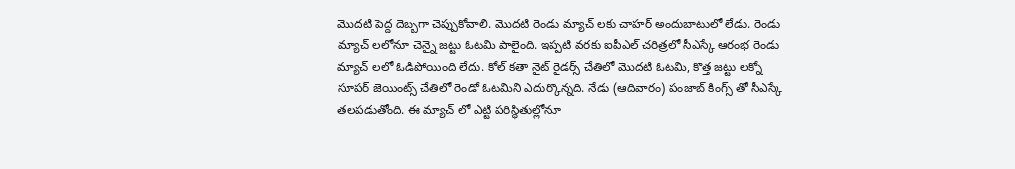మొదటి పెద్ద దెబ్బగా చెప్పుకోవాలి. మొదటి రెండు మ్యాచ్ లకు చాహర్ అందుబాటులో లేడు. రెండు మ్యాచ్ లలోనూ చెన్నై జట్టు ఓటమి పాలైంది. ఇప్పటి వరకు ఐపీఎల్ చరిత్రలో సీఎస్కే ఆరంభ రెండు మ్యాచ్ లలో ఓడిపోయింది లేదు. కోల్ కతా నైట్ రైడర్స్ చేతిలో మొదటి ఓటమి, కొత్త జట్టు లక్నో సూపర్ జెయింట్స్ చేతిలో రెండో ఓటమిని ఎదుర్కొన్నది. నేడు (ఆదివారం) పంజాబ్ కింగ్స్ తో సీఎస్కే తలపడుతోంది. ఈ మ్యాచ్ లో ఎట్టి పరిస్థితుల్లోనూ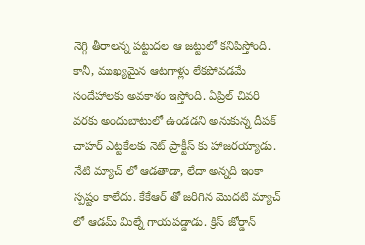నెగ్గి తీరాలన్న పట్టుదల ఆ జట్టులో కనిపిస్తోంది. కానీ, ముఖ్యమైన ఆటగాళ్లు లేకపోవడమే సందేహాలకు అవకాశం ఇస్తోంది. ఏప్రిల్ చివరి వరకు అందుబాటులో ఉండడని అనుకున్న దీపక్ చాహర్ ఎట్టకేలకు నెట్ ప్రాక్టీస్ కు హాజరయ్యాడు. నేటి మ్యాచ్ లో ఆడతాడా, లేదా అన్నది ఇంకా స్పష్టం కాలేదు. కేకేఆర్ తో జరిగిన మొదటి మ్యాచ్ లో ఆడమ్ మిల్నే గాయపడ్డాడు. క్రిస్ జోర్డాన్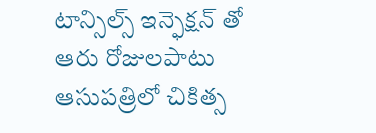టాన్సిల్స్ ఇన్ఫెక్షన్ తో ఆరు రోజులపాటు ఆసుపత్రిలో చికిత్స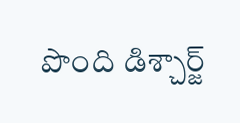పొంది డిశ్చార్జ్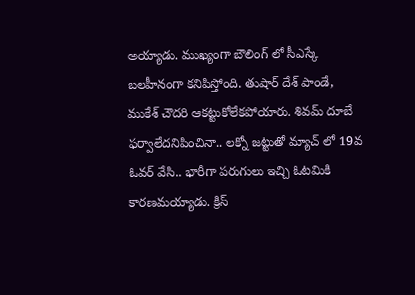అయ్యాడు. ముఖ్యంగా బౌలింగ్ లో సీఎస్కే బలహీనంగా కనిపిస్తోంది. తుషార్ దేశ్ పాండే, ముకేశ్ చౌదరి ఆకట్టుకోలేకపోయారు. శివమ్ దూబే ఫర్వాలేదనిపించినా.. లక్నో జట్టుతో మ్యాచ్ లో 19వ ఓవర్ వేసి.. భారీగా పరుగులు ఇచ్చి ఓటమికి కారణమయ్యాడు. క్రిస్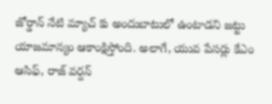జోర్డాన్ నేటి మ్యాచ్ కు అందుబాటులో ఉంటాడని జట్టు యాజమాన్యం ఆకాంక్షిస్తోంది. అలాగే, యువ పేసర్లు కేఎం ఆసిఫ్, రాజ్ వర్దన్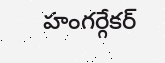హంగర్గేకర్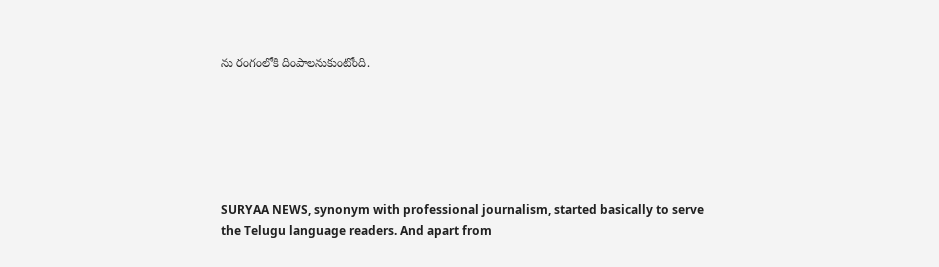ను రంగంలోకి దింపాలనుకుంటోంది.






SURYAA NEWS, synonym with professional journalism, started basically to serve the Telugu language readers. And apart from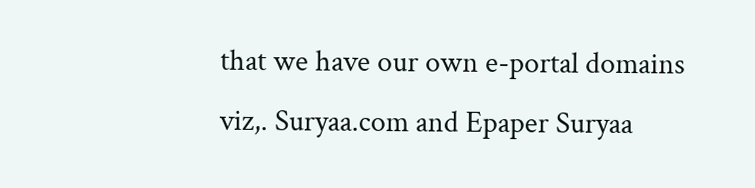that we have our own e-portal domains viz,. Suryaa.com and Epaper Suryaa